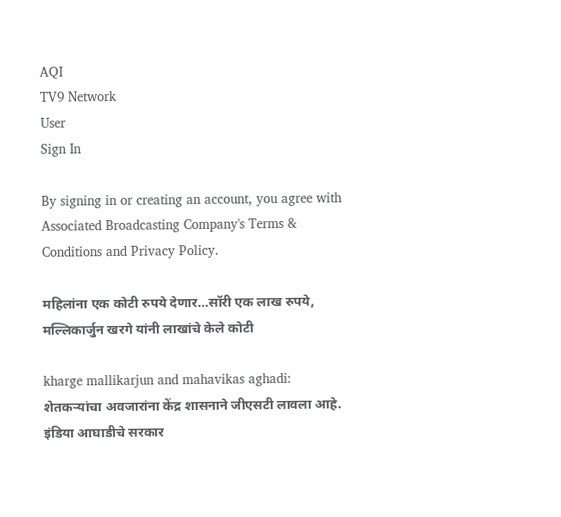AQI
TV9 Network
User
Sign In

By signing in or creating an account, you agree with Associated Broadcasting Company's Terms & Conditions and Privacy Policy.

महिलांना एक कोटी रुपये देणार…सॉरी एक लाख रुपये, मल्लिकार्जुन खरगे यांनी लाखांचे केले कोटी

kharge mallikarjun and mahavikas aghadi: शेतकऱ्यांचा अवजारांना केंद्र शासनाने जीएसटी लावला आहे. इंडिया आघाडीचे सरकार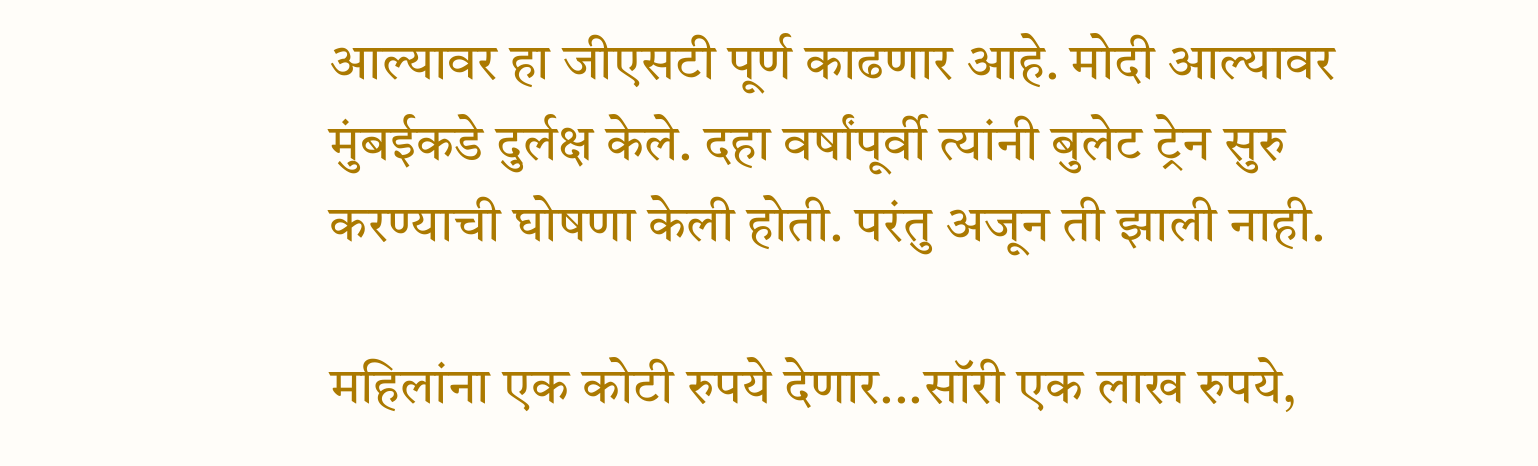आल्यावर हा जीएसटी पूर्ण काढणार आहे. मोदी आल्यावर मुंबईकडे दुर्लक्ष केले. दहा वर्षांपूर्वी त्यांनी बुलेट ट्रेन सुरु करण्याची घोषणा केली होती. परंतु अजून ती झाली नाही.

महिलांना एक कोटी रुपये देणार...सॉरी एक लाख रुपये,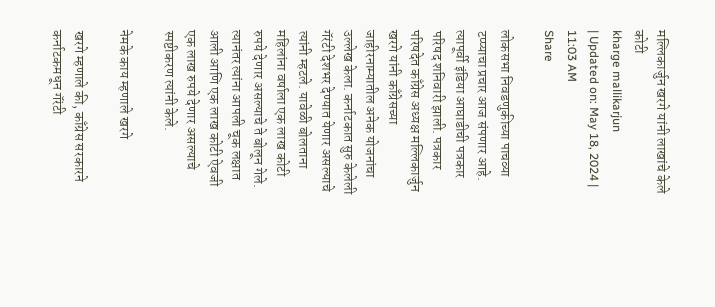मल्लिकार्जुन खरगे यांनी लाखांचे केले कोटी
kharge mallikarjun
| Updated on: May 18, 2024 | 11:03 AM
Share

लोकसभा निवडणुकीच्या पाचव्या टप्प्याचा प्रचार आज संपणार आहे. त्यापूर्वी इंडिया आघाडीची पत्रकार परिषद शनिवारी झाली. पत्रकार परिषदेत काँग्रेस अध्यक्ष मल्लिकार्जुन खरगे यांनी काँग्रेसच्या जाहीरनाम्यातील अनेक योजनांचा उल्लेख केला. कर्नाटकात सुरु केलेली गॅरंटी देशभर देण्यात येणार असल्याचे त्यांनी म्हटले. यावेळी बोलताना महिलांना वर्षाला एक लाख कोटी रुपये देणार असल्याचे ते बोलून गेले. त्यानंतर त्यांना आपली चूक लक्षात आली आणि एक लाख कोटी ऐवजी एक लाख रुपये देणार असल्याचे स्पष्टीकरण त्यांनी केले.

नेमके काय म्हणाले खरगे

खरगे म्हणाले की, काँग्रेस सरकारने कर्नाटकमधून गॅरंटी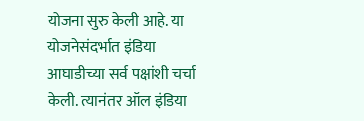योजना सुरु केली आहे. या योजनेसंदर्भात इंडिया आघाडीच्या सर्व पक्षांशी चर्चा केली. त्यानंतर ऑल इंडिया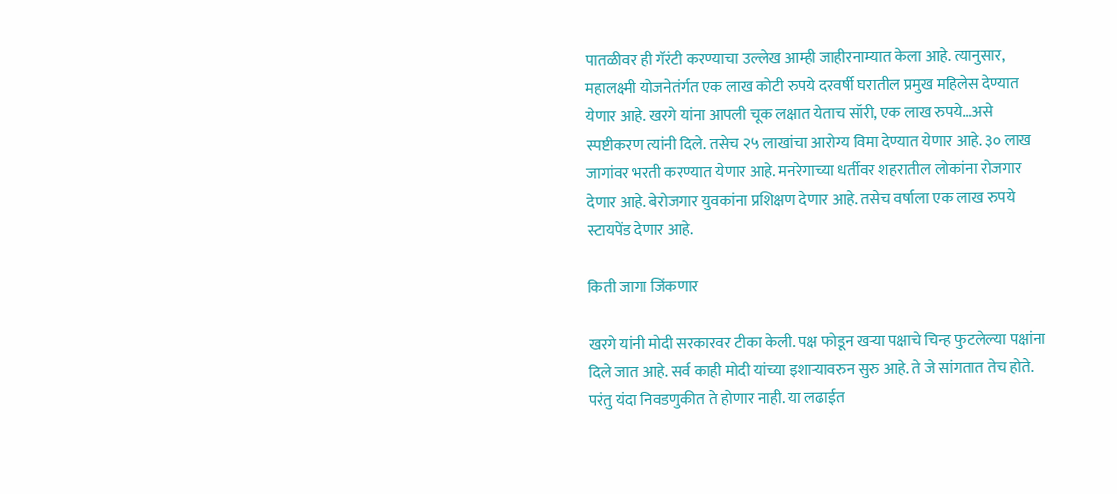पातळीवर ही गॅरंटी करण्याचा उल्लेख आम्ही जाहीरनाम्यात केला आहे. त्यानुसार, महालक्ष्मी योजनेतंर्गत एक लाख कोटी रुपये दरवर्षी घरातील प्रमुख महिलेस देण्यात येणार आहे. खरगे यांना आपली चूक लक्षात येताच सॉरी, एक लाख रुपये…असे स्पष्टीकरण त्यांनी दिले. तसेच २५ लाखांचा आरोग्य विमा देण्यात येणार आहे. ३० लाख जागांवर भरती करण्यात येणार आहे. मनरेगाच्या धर्तीवर शहरातील लोकांना रोजगार देणार आहे. बेरोजगार युवकांना प्रशिक्षण देणार आहे. तसेच वर्षाला एक लाख रुपये स्टायपेंड देणार आहे.

किती जागा जिंकणार

खरगे यांनी मोदी सरकारवर टीका केली. पक्ष फोडून खऱ्या पक्षाचे चिन्ह फुटलेल्या पक्षांना दिले जात आहे. सर्व काही मोदी यांच्या इशाऱ्यावरुन सुरु आहे. ते जे सांगतात तेच होते. परंतु यंदा निवडणुकीत ते होणार नाही. या लढाईत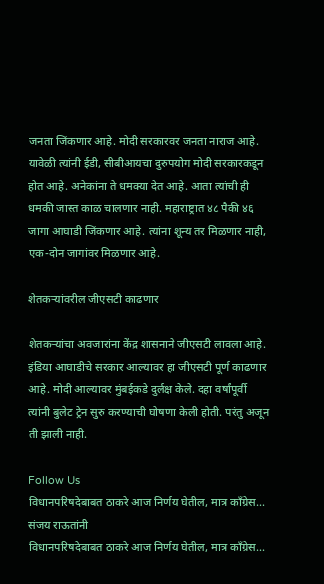जनता जिंकणार आहे. मोदी सरकारवर जनता नाराज आहे. यावेळी त्यांनी ईडी, सीबीआयचा दुरुपयोग मोदी सरकारकडून होत आहे. अनेकांना ते धमक्या देत आहे. आता त्यांची ही धमकी जास्त काळ चालणार नाही. महाराष्ट्रात ४८ पैकी ४६ जागा आघाडी जिंकणार आहे. त्यांना शून्य तर मिळणार नाही, एक-दोन जागांवर मिळणार आहे.

शेतकऱ्यांवरील जीएसटी काढणार

शेतकऱ्यांचा अवजारांना केंद्र शासनाने जीएसटी लावला आहे. इंडिया आघाडीचे सरकार आल्यावर हा जीएसटी पूर्ण काढणार आहे. मोदी आल्यावर मुंबईकडे दुर्लक्ष केले. दहा वर्षांपूर्वी त्यांनी बुलेट ट्रेन सुरु करण्याची घोषणा केली होती. परंतु अजून ती झाली नाही.

Follow Us
विधानपरिषदेबाबत ठाकरे आज निर्णय घेतील, मात्र काँग्रेस... संजय राऊतांनी
विधानपरिषदेबाबत ठाकरे आज निर्णय घेतील, मात्र काँग्रेस...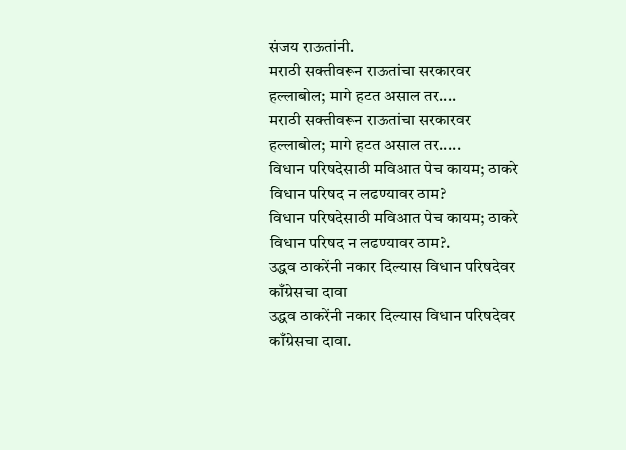संजय राऊतांनी.
मराठी सक्तीवरून राऊतांचा सरकारवर हल्लाबोल; मागे हटत असाल तर....
मराठी सक्तीवरून राऊतांचा सरकारवर हल्लाबोल; मागे हटत असाल तर.....
विधान परिषदेसाठी मविआत पेच कायम; ठाकरे विधान परिषद न लढण्यावर ठाम?
विधान परिषदेसाठी मविआत पेच कायम; ठाकरे विधान परिषद न लढण्यावर ठाम?.
उद्धव ठाकरेंनी नकार दिल्यास विधान परिषदेवर काँग्रेसचा दावा
उद्धव ठाकरेंनी नकार दिल्यास विधान परिषदेवर काँग्रेसचा दावा.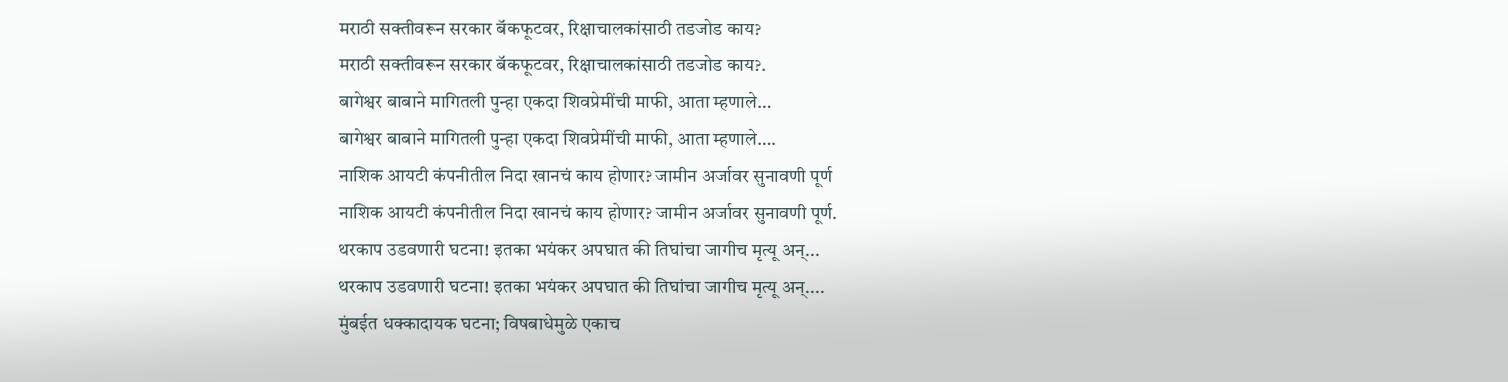मराठी सक्तीवरून सरकार बॅकफूटवर, रिक्षाचालकांसाठी तडजोड काय?
मराठी सक्तीवरून सरकार बॅकफूटवर, रिक्षाचालकांसाठी तडजोड काय?.
बागेश्वर बाबाने मागितली पुन्हा एकदा शिवप्रेमींची माफी, आता म्हणाले…
बागेश्वर बाबाने मागितली पुन्हा एकदा शिवप्रेमींची माफी, आता म्हणाले….
नाशिक आयटी कंपनीतील निदा खानचं काय होणार? जामीन अर्जावर सुनावणी पूर्ण
नाशिक आयटी कंपनीतील निदा खानचं काय होणार? जामीन अर्जावर सुनावणी पूर्ण.
थरकाप उडवणारी घटना! इतका भयंकर अपघात की तिघांचा जागीच मृत्यू अन्...
थरकाप उडवणारी घटना! इतका भयंकर अपघात की तिघांचा जागीच मृत्यू अन्....
मुंबईत धक्कादायक घटना; विषबाधेमुळे एकाच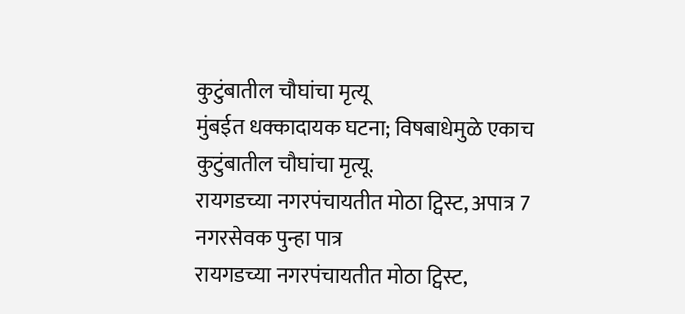कुटुंबातील चौघांचा मृत्यू
मुंबईत धक्कादायक घटना; विषबाधेमुळे एकाच कुटुंबातील चौघांचा मृत्यू.
रायगडच्या नगरपंचायतीत मोठा ट्विस्ट, अपात्र 7 नगरसेवक पुन्हा पात्र
रायगडच्या नगरपंचायतीत मोठा ट्विस्ट,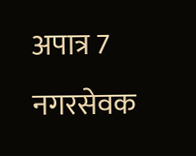अपात्र 7 नगरसेवक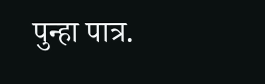पुन्हा पात्र.